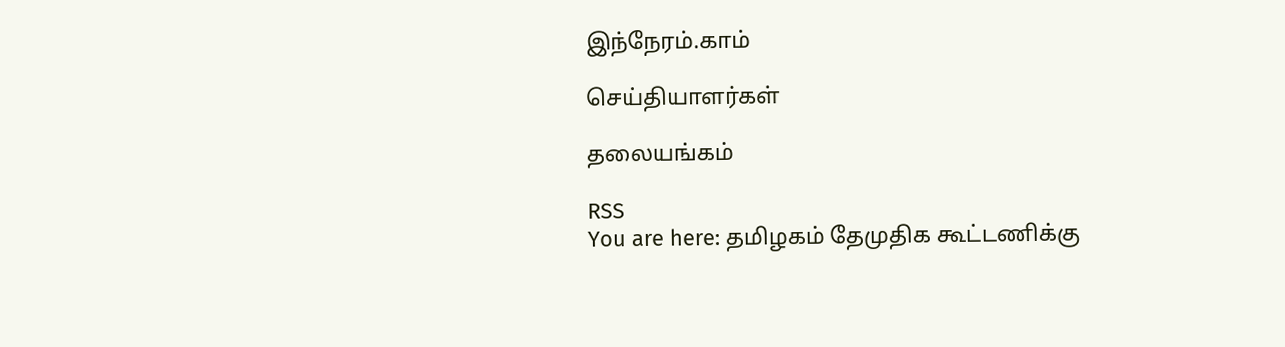இந்நேரம்.காம்

செய்தியாளர்கள்

தலையங்கம்

RSS
You are here: தமிழகம் தேமுதிக கூட்டணிக்கு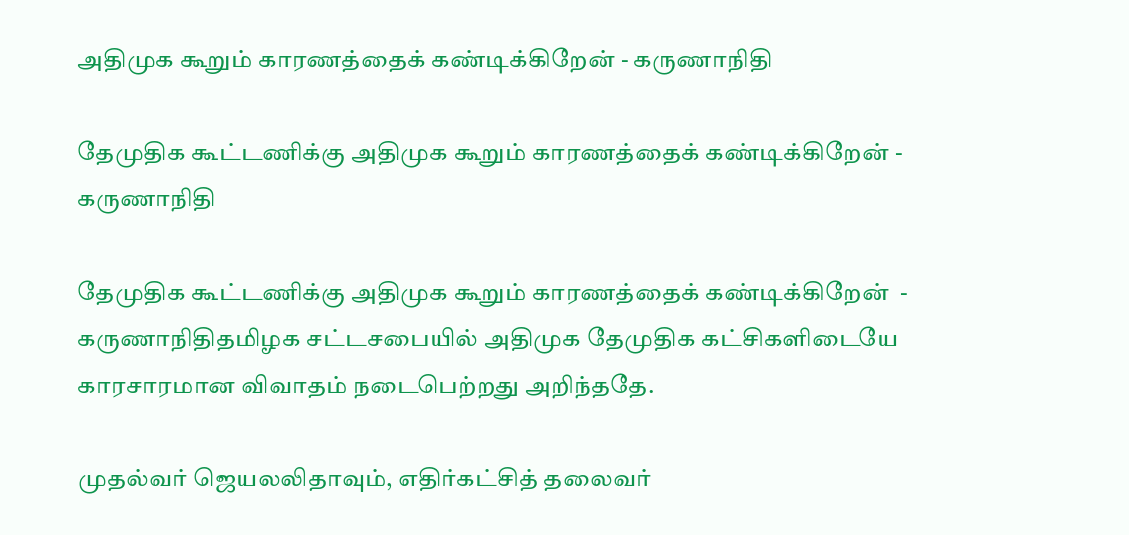அதிமுக கூறும் காரணத்தைக் கண்டிக்கிறேன் - கருணாநிதி

தேமுதிக கூட்டணிக்கு அதிமுக கூறும் காரணத்தைக் கண்டிக்கிறேன் - கருணாநிதி

தேமுதிக கூட்டணிக்கு அதிமுக கூறும் காரணத்தைக் கண்டிக்கிறேன்  - கருணாநிதிதமிழக சட்டசபையில் அதிமுக தேமுதிக கட்சிகளிடையே காரசாரமான விவாதம் நடைபெற்றது அறிந்ததே.

முதல்வர் ஜெயலலிதாவும், எதிர்கட்சித் தலைவர்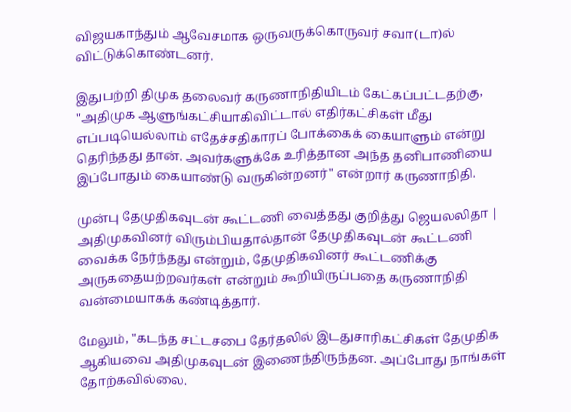விஜயகாந்தும் ஆவேசமாக ஒருவருக்கொருவர் சவா(டா)ல் விட்டுக்கொண்டனர்.

இதுபற்றி திமுக தலைவர் கருணாநிதியிடம் கேட்கப்பட்டதற்கு, "அதிமுக ஆளுங்கட்சியாகிவிட்டால் எதிர்கட்சிகள் மீது எப்படியெல்லாம் எதேச்சதிகாரப் போக்கைக் கையாளும் என்று தெரிந்தது தான். அவர்களுக்கே உரித்தான அந்த தனிபாணியை இப்போதும் கையாண்டு வருகின்றனர்" என்றார் கருணாநிதி.

முன்பு தேமுதிகவுடன் கூட்டணி வைத்தது குறித்து ஜெயலலிதா | அதிமுகவினர் விரும்பியதால்தான் தேமுதிகவுடன் கூட்டணி வைக்க நேர்ந்தது என்றும், தேமுதிகவினர் கூட்டணிக்கு அருகதையற்றவர்கள் என்றும் கூறியிருப்பதை கருணாநிதி வன்மையாகக் கண்டித்தார்.

மேலும், "கடந்த சட்டசபை தேர்தலில் இடதுசாரிகட்சிகள் தேமுதிக ஆகியவை அதிமுகவுடன் இணைந்திருந்தன. அப்போது நாங்கள் தோற்கவில்லை.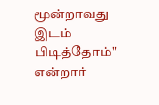மூன்றாவது இடம் பிடித்தோம்" என்றார்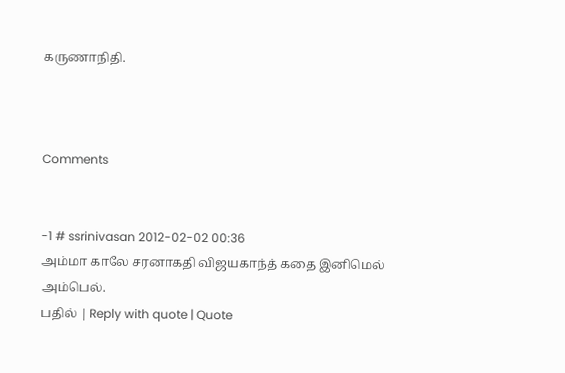கருணாநிதி.



Comments


-1 # ssrinivasan 2012-02-02 00:36
அம்மா காலே சரனாகதி விஜயகாந்த் கதை இனிமெல் அம்பெல்.
பதில் | Reply with quote | Quote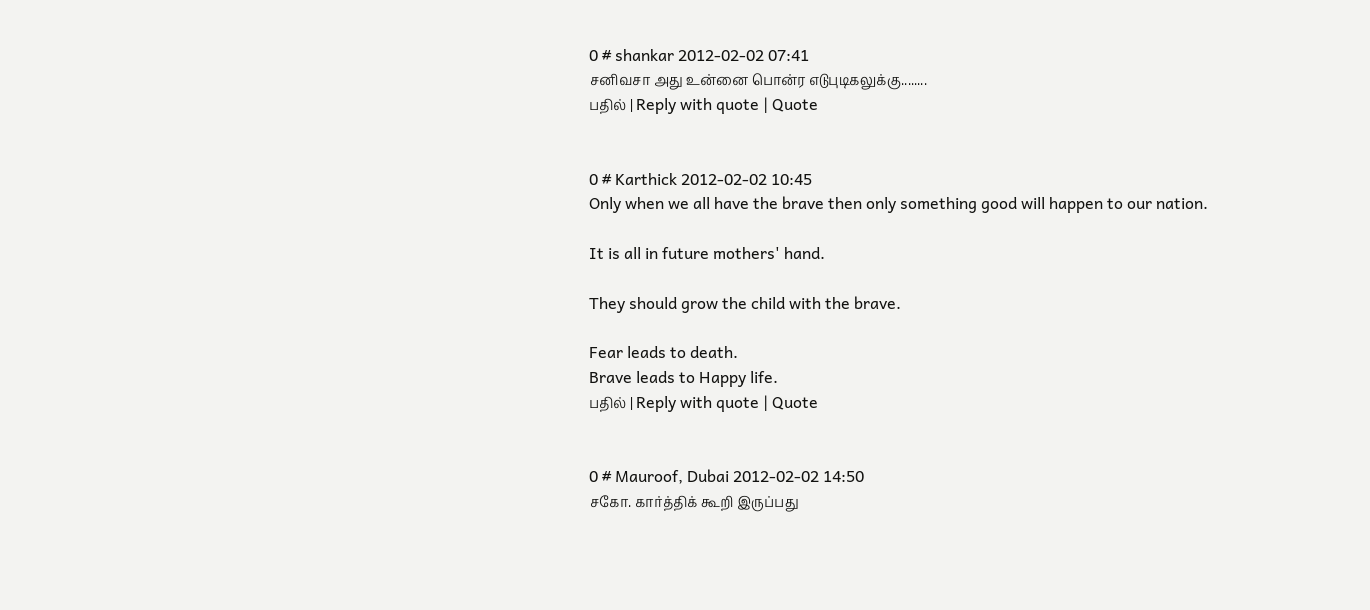0 # shankar 2012-02-02 07:41
சனிவசா அது உன்னை பொன்ர எடுபுடிகலுக்கு........
பதில் | Reply with quote | Quote


0 # Karthick 2012-02-02 10:45
Only when we all have the brave then only something good will happen to our nation.

It is all in future mothers' hand.

They should grow the child with the brave.

Fear leads to death.
Brave leads to Happy life.
பதில் | Reply with quote | Quote


0 # Mauroof, Dubai 2012-02-02 14:50
சகோ. கார்த்திக் கூறி இருப்பது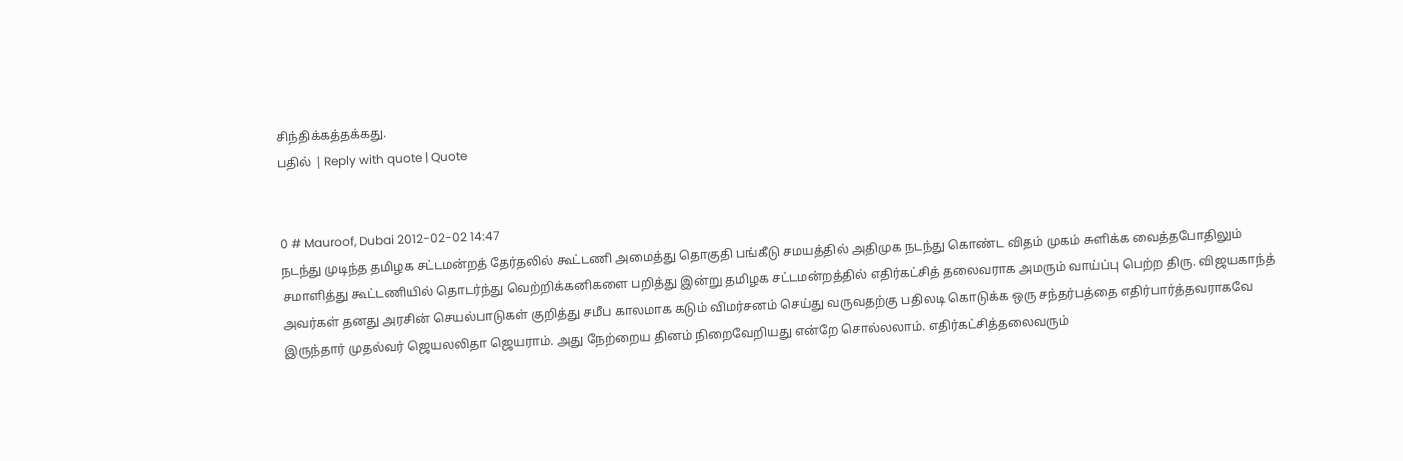சிந்திக்கத்தக்கது.
பதில் | Reply with quote | Quote


0 # Mauroof, Dubai 2012-02-02 14:47
நடந்து முடிந்த தமிழக சட்டமன்றத் தேர்தலில் கூட்டணி அமைத்து தொகுதி பங்கீடு சமயத்தில் அதிமுக நடந்து கொண்ட விதம் முகம் சுளிக்க வைத்தபோதிலும் சமாளித்து கூட்டணியில் தொடர்ந்து வெற்றிக்கனிகளை பறித்து இன்று தமிழக சட்டமன்றத்தில் எதிர்கட்சித் தலைவராக அமரும் வாய்ப்பு பெற்ற திரு. விஜயகாந்த் அவர்கள் தனது அரசின் செயல்பாடுகள் குறித்து சமீப காலமாக கடும் விமர்சனம் செய்து வருவதற்கு பதிலடி கொடுக்க ஒரு சந்தர்பத்தை எதிர்பார்த்தவராகவே இருந்தார் முதல்வர் ஜெயலலிதா ஜெயராம். அது நேற்றைய தினம் நிறைவேறியது என்றே சொல்லலாம். எதிர்கட்சித்தலைவரும்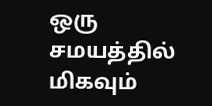ஒரு சமயத்தில் மிகவும்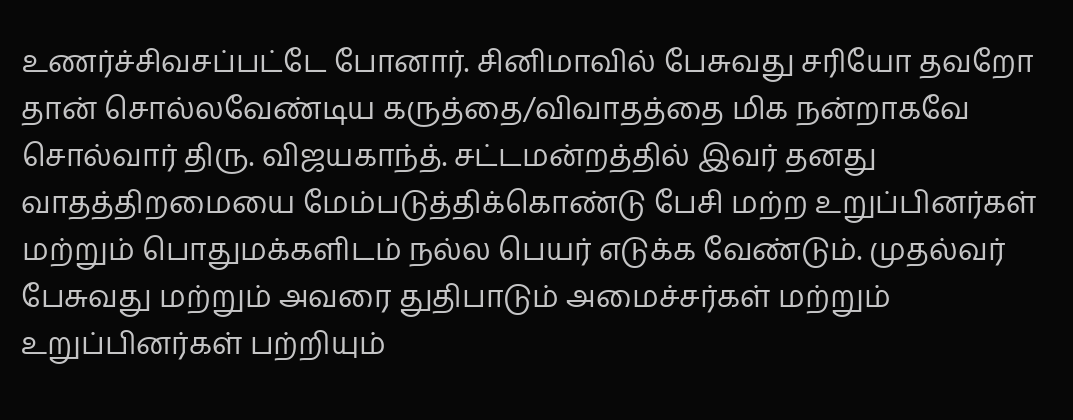உணர்ச்சிவசப்பட்டே போனார். சினிமாவில் பேசுவது சரியோ தவறோ தான் சொல்லவேண்டிய கருத்தை/விவாதத்தை மிக நன்றாகவே சொல்வார் திரு. விஜயகாந்த். சட்டமன்றத்தில் இவர் தனது வாதத்திறமையை மேம்படுத்திக்கொண்டு பேசி மற்ற உறுப்பினர்கள் மற்றும் பொதுமக்களிடம் நல்ல பெயர் எடுக்க வேண்டும். முதல்வர் பேசுவது மற்றும் அவரை துதிபாடும் அமைச்சர்கள் மற்றும் உறுப்பினர்கள் பற்றியும்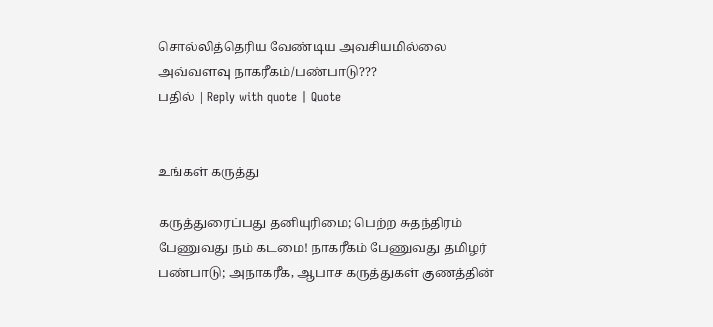சொல்லித்தெரிய வேண்டிய அவசியமில்லை அவ்வளவு நாகரீகம்/பண்பாடு???
பதில் | Reply with quote | Quote


உங்கள் கருத்து

கருத்துரைப்பது தனியுரிமை; பெற்ற சுதந்திரம் பேணுவது நம் கடமை! நாகரீகம் பேணுவது தமிழர் பண்பாடு; அநாகரீக, ஆபாச கருத்துகள் குணத்தின்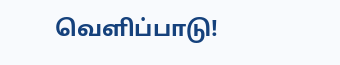வெளிப்பாடு!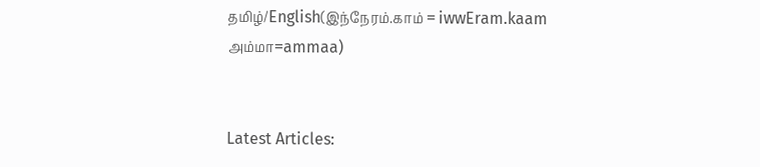தமிழ்/English(இந்நேரம்.காம் = iwwEram.kaam அம்மா=ammaa)


Latest Articles: